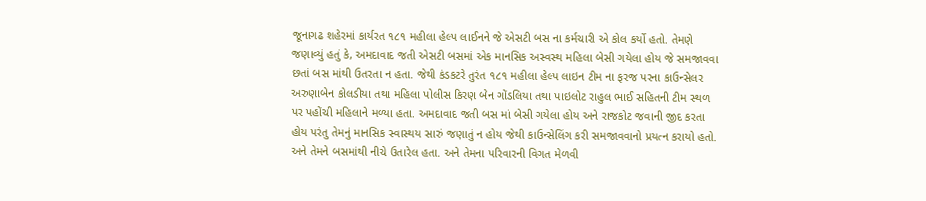જૂનાગઢ શહેરમાં કાર્યરત ૧૮૧ મહીલા હેલ્પ લાઈનને જે એસટી બસ ના કર્મચારી એ કોલ કર્યો હતો. તેમણે જણાવ્યું હતું કે, અમદાવાદ જતી એસટી બસમાં એક માનસિક અસ્વસ્થ મહિલા બેસી ગયેલા હોય જે સમજાવવા છતાં બસ માંથી ઉતરતા ન હતા. જેથી કંડકટરે તુરંત ૧૮૧ મહીલા હેલ્પ લાઇન ટીમ ના ફરજ પરના કાઉન્સેલર અરુણાબેન કોલડીયા તથા મહિલા પોલીસ કિરણ બેન ગોંડલિયા તથા પાઇલોટ રાહુલ ભાઈ સહિતની ટીમ સ્થળ પર પહોંચી મહિલાને મળ્યા હતા. અમદાવાદ જતી બસ માં બેસી ગયેલા હોય અને રાજકોટ જવાની જીદ કરતા હોય પરંતુ તેમનું માનસિક સ્વાસ્થય સારું જણાતું ન હોય જેથી કાઉન્સેલિંગ કરી સમજાવવાનો પ્રયત્ન કરાયો હતો. અને તેમને બસમાંથી નીચે ઉતારેલ હતા. અને તેમના પરિવારની વિગત મેળવી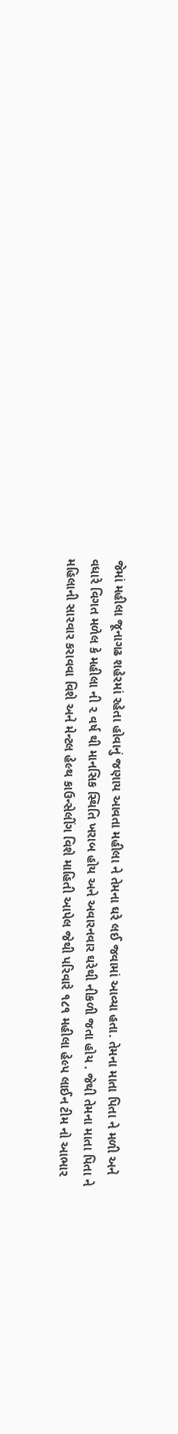જેમાં મહીલા જૂનાગઢ શહેરમાં રહેતા હોવાનું જણાય આવતા મહીલા ને તેમના ઘરે લઈ જવામાં આવ્યા હતા. તેમના માતા પિતા ને મળી અને વધારે વિગત મળેલ કે મહીલા ની ૨ વર્ષ થી માનસિક સ્થિતિ ખરાબ હોય અને અવારનવાર ઘરેથી નીકળી જતા હોય . જેથી તેમના માતા પિતા ને મહિલાની સારવાર કરાવવા વિશે અને મેન્ટલ હેલ્થ કાઉન્સેલીંગ વિશે માહિતી આપેલ જેથી પરિવારે ૧૮૧ મહીલા હેલ્પ લાઈન ટીમ નો આભાર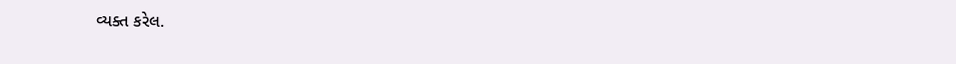વ્યક્ત કરેલ.